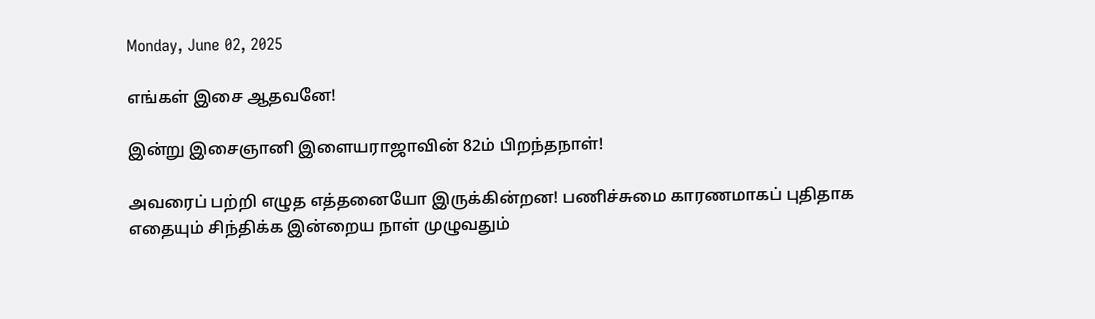Monday, June 02, 2025

எங்கள் இசை ஆதவனே!

இன்று இசைஞானி இளையராஜாவின் 82ம் பிறந்தநாள்!

அவரைப் பற்றி எழுத எத்தனையோ இருக்கின்றன! பணிச்சுமை காரணமாகப் புதிதாக எதையும் சிந்திக்க இன்றைய நாள் முழுவதும்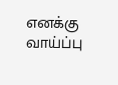எனக்கு வாய்ப்பு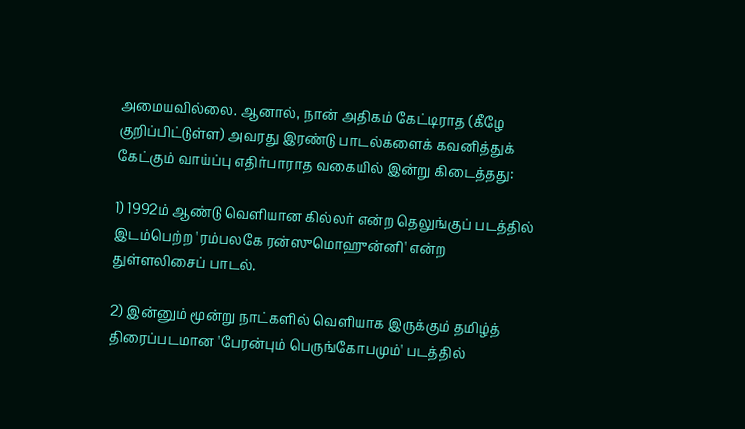அமையவில்லை. ஆனால், நான் அதிகம் கேட்டிராத (கீழே குறிப்பிட்டுள்ள) அவரது இரண்டு பாடல்களைக் கவனித்துக் கேட்கும் வாய்ப்பு எதிர்பாராத வகையில் இன்று கிடைத்தது:

1) 1992ம் ஆண்டு வெளியான கில்லர் என்ற தெலுங்குப் படத்தில் இடம்பெற்ற 'ரம்பலகே ரன்ஸுமொஹுன்னி' என்ற துள்ளலிசைப் பாடல்.

2) இன்னும் மூன்று நாட்களில் வெளியாக இருக்கும் தமிழ்த் திரைப்படமான 'பேரன்பும் பெருங்கோபமும்' படத்தில்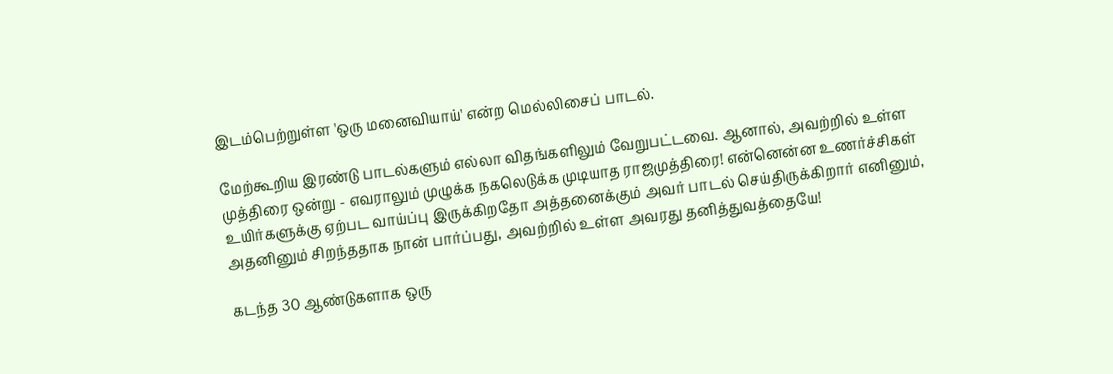இடம்பெற்றுள்ள 'ஒரு மனைவியாய்' என்ற மெல்லிசைப் பாடல்.

மேற்கூறிய இரண்டு பாடல்களும் எல்லா விதங்களிலும் வேறுபட்டவை. ஆனால், அவற்றில் உள்ள முத்திரை ஒன்று - எவராலும் முழுக்க நகலெடுக்க முடியாத ராஜமுத்திரை! என்னென்ன உணர்ச்சிகள் உயிர்களுக்கு ஏற்பட வாய்ப்பு இருக்கிறதோ அத்தனைக்கும் அவர் பாடல் செய்திருக்கிறார் எனினும், அதனினும் சிறந்ததாக நான் பார்ப்பது, அவற்றில் உள்ள அவரது தனித்துவத்தையே!

கடந்த 30 ஆண்டுகளாக ஒரு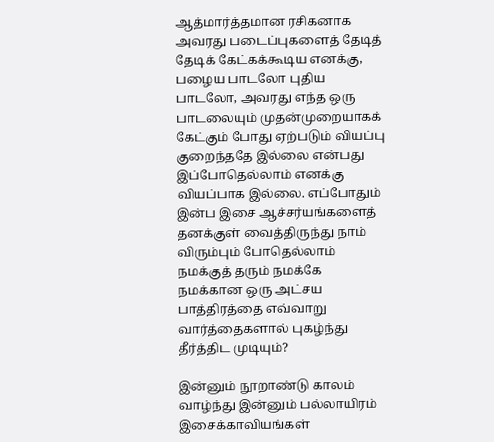ஆத்மார்த்தமான ரசிகனாக அவரது படைப்புகளைத் தேடித் தேடிக் கேட்கக்கூடிய எனக்கு, பழைய பாடலோ புதிய பாடலோ, அவரது எந்த ஒரு பாடலையும் முதன்முறையாகக் கேட்கும் போது ஏற்படும் வியப்பு குறைந்ததே இல்லை என்பது இப்போதெல்லாம் எனக்கு வியப்பாக இல்லை. எப்போதும் இன்ப இசை ஆச்சர்யங்களைத் தனக்குள் வைத்திருந்து நாம் விரும்பும் போதெல்லாம் நமக்குத் தரும் நமக்கே நமக்கான ஒரு அட்சய பாத்திரத்தை எவ்வாறு வார்த்தைகளால் புகழ்ந்து தீர்த்திட முடியும்?

இன்னும் நூறாண்டு காலம் வாழ்ந்து இன்னும் பல்லாயிரம் இசைக்காவியங்கள்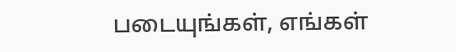படையுங்கள், எங்கள்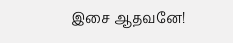இசை ஆதவனே!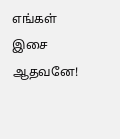எங்கள் இசை ஆதவனே!